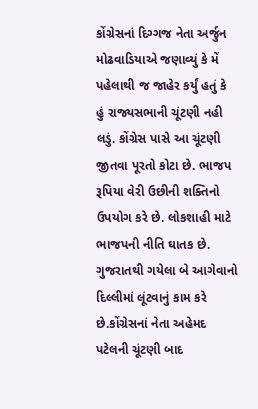કોંગ્રેસનાં દિગ્ગજ નેતા અર્જુન મોઢવાડિયાએ જણાવ્યું કે મેં પહેલાથી જ જાહેર કર્યું હતું કે હું રાજ્યસભાની ચૂંટણી નહી લડું. કોંગ્રેસ પાસે આ ચૂંટણી જીતવા પૂરતો કોટા છે. ભાજપ રૂપિયા વેરી ઉછીની શક્તિનો ઉપયોગ કરે છે. લોકશાહી માટે ભાજપની નીતિ ઘાતક છે. ગુજરાતથી ગયેલા બે આગેવાનો દિલ્લીમાં લૂંટવાનું કામ કરે છે.કોંગ્રેસનાં નેતા અહેમદ પટેલની ચૂંટણી બાદ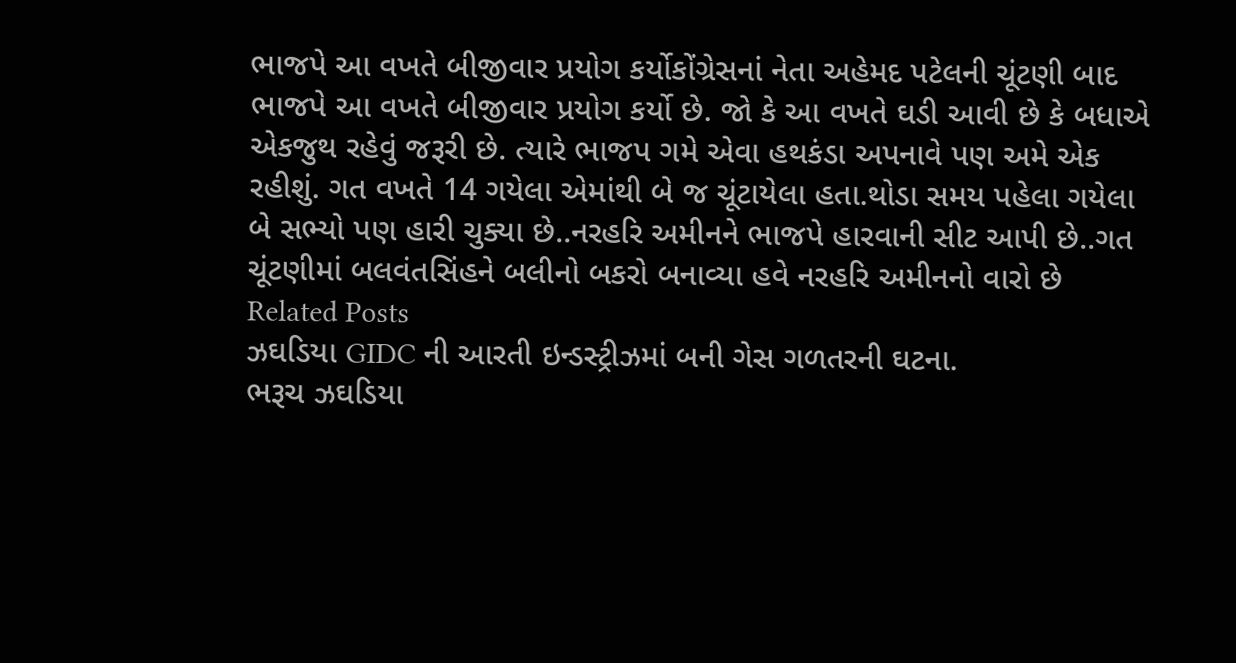ભાજપે આ વખતે બીજીવાર પ્રયોગ કર્યોકોંગ્રેસનાં નેતા અહેમદ પટેલની ચૂંટણી બાદ ભાજપે આ વખતે બીજીવાર પ્રયોગ કર્યો છે. જો કે આ વખતે ઘડી આવી છે કે બધાએ એકજુથ રહેવું જરૂરી છે. ત્યારે ભાજપ ગમે એવા હથકંડા અપનાવે પણ અમે એક રહીશું. ગત વખતે 14 ગયેલા એમાંથી બે જ ચૂંટાયેલા હતા.થોડા સમય પહેલા ગયેલા બે સભ્યો પણ હારી ચુક્યા છે..નરહરિ અમીનને ભાજપે હારવાની સીટ આપી છે..ગત ચૂંટણીમાં બલવંતસિંહને બલીનો બકરો બનાવ્યા હવે નરહરિ અમીનનો વારો છે
Related Posts
ઝઘડિયા GIDC ની આરતી ઇન્ડસ્ટ્રીઝમાં બની ગેસ ગળતરની ઘટના.
ભરૂચ ઝઘડિયા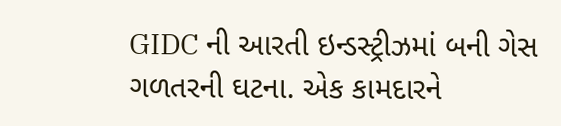GIDC ની આરતી ઇન્ડસ્ટ્રીઝમાં બની ગેસ ગળતરની ઘટના. એક કામદારને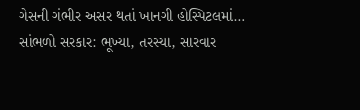ગેસની ગંભીર અસર થતાં ખાનગી હોસ્પિટલમાં…
સાંભળો સરકાર: ભૂખ્યા, તરસ્યા, સારવાર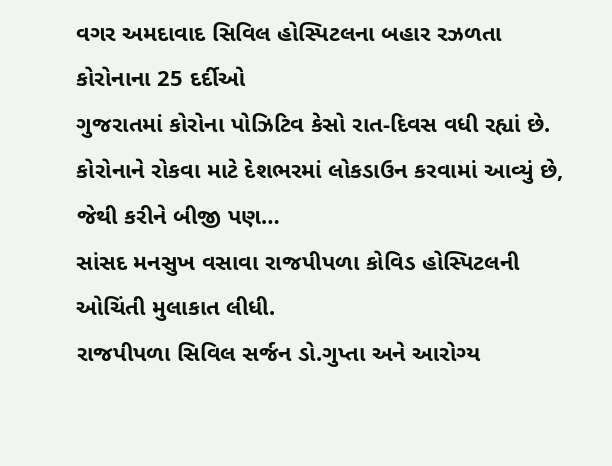વગર અમદાવાદ સિવિલ હોસ્પિટલના બહાર રઝળતા કોરોનાના 25 દર્દીઓ
ગુજરાતમાં કોરોના પોઝિટિવ કેસો રાત-દિવસ વધી રહ્યાં છે. કોરોનાને રોકવા માટે દેશભરમાં લોકડાઉન કરવામાં આવ્યું છે, જેથી કરીને બીજી પણ…
સાંસદ મનસુખ વસાવા રાજપીપળા કોવિડ હોસ્પિટલની ઓચિંતી મુલાકાત લીધી.
રાજપીપળા સિવિલ સર્જન ડો.ગુપ્તા અને આરોગ્ય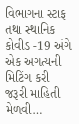વિભાગના સ્ટાફ તથા સ્થાનિક કોવીડ -19 અંગે એક અગત્યની મિટિંગ કરી જરૂરી માહિતી મેળવી…